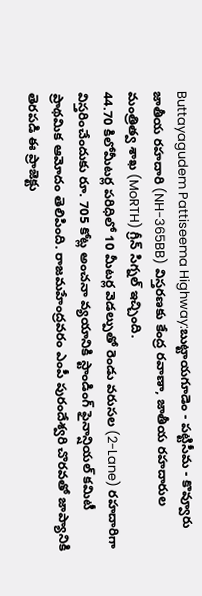Buttayagudem Pattiseema Highway:బుట్టాయగూడెం - పట్టిసీమ - కొవ్వూరు జాతీయ రహదారి (NH-365BB) విస్తరణకు కేంద్ర రవాణా, జాతీయ రహదారుల మంత్రిత్వ శాఖ (MoRTH) గ్రీన్ సిగ్నల్ ఇచ్చింది.
44.70 కిలోమీటర్ల పరిధిలో 10 మీటర్ల వెడల్పుతో రెండు వరుసల (2-Lane) రహదారిగా విస్తరించేందుకు రూ. 705 కోట్ల అంచనా వ్యయానికి స్టాండింగ్ ఫైనాన్షియల్ కమిటీ ప్రాథమిక ఆమోదం తెలిపింది. రాజమహేంద్రవరం ఎంపీ పురందేశ్వరి చొరవతో జాప్యానికి తెరపడి ఈ ప్రాజెక్టు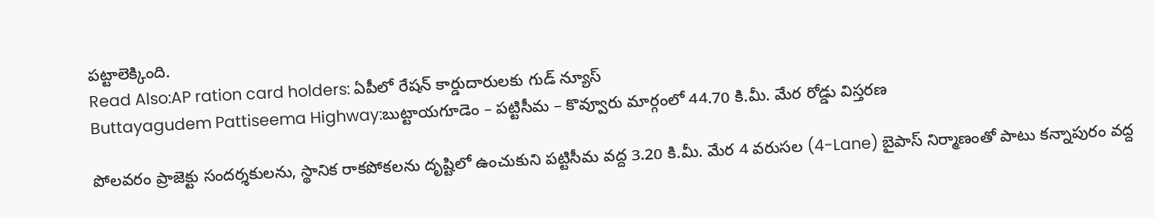పట్టాలెక్కింది.
Read Also:AP ration card holders: ఏపీలో రేషన్ కార్డుదారులకు గుడ్ న్యూస్
Buttayagudem Pattiseema Highway:బుట్టాయగూడెం – పట్టిసీమ – కొవ్వూరు మార్గంలో 44.70 కి.మీ. మేర రోడ్డు విస్తరణ

పోలవరం ప్రాజెక్టు సందర్శకులను, స్థానిక రాకపోకలను దృష్టిలో ఉంచుకుని పట్టిసీమ వద్ద 3.20 కి.మీ. మేర 4 వరుసల (4-Lane) బైపాస్ నిర్మాణంతో పాటు కన్నాపురం వద్ద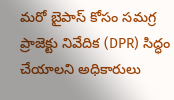మరో బైపాస్ కోసం సమగ్ర ప్రాజెక్టు నివేదిక (DPR) సిద్ధం చేయాలని అధికారులు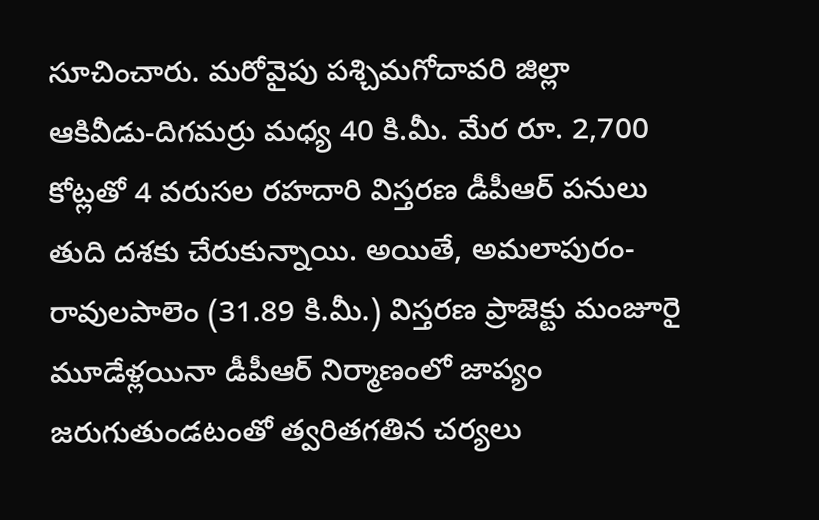సూచించారు. మరోవైపు పశ్చిమగోదావరి జిల్లా ఆకివీడు-దిగమర్రు మధ్య 40 కి.మీ. మేర రూ. 2,700 కోట్లతో 4 వరుసల రహదారి విస్తరణ డీపీఆర్ పనులు తుది దశకు చేరుకున్నాయి. అయితే, అమలాపురం-రావులపాలెం (31.89 కి.మీ.) విస్తరణ ప్రాజెక్టు మంజూరై మూడేళ్లయినా డీపీఆర్ నిర్మాణంలో జాప్యం జరుగుతుండటంతో త్వరితగతిన చర్యలు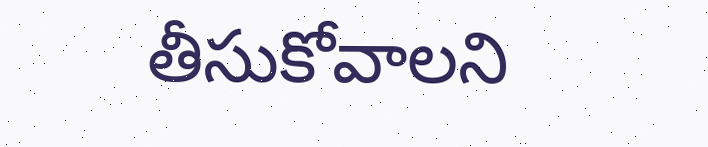తీసుకోవాలని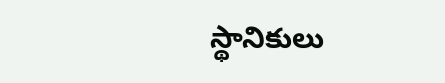స్థానికులు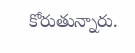కోరుతున్నారు.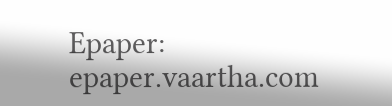Epaper: epaper.vaartha.com